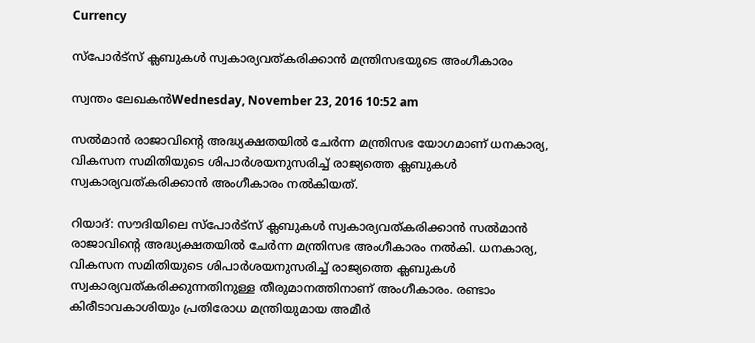Currency

സ്‌പോര്‍ട്‌സ് ക്ലബുകള്‍ സ്വകാര്യവത്കരിക്കാന്‍ മന്ത്രിസഭയുടെ അംഗീകാരം

സ്വന്തം ലേഖകന്‍Wednesday, November 23, 2016 10:52 am

സല്‍മാന്‍ രാജാവിന്റെ അദ്ധ്യക്ഷതയില്‍ ചേര്‍ന്ന മന്ത്രിസഭ യോഗമാണ് ധനകാര്യ, വികസന സമിതിയുടെ ശിപാര്‍ശയനുസരിച്ച് രാജ്യത്തെ ക്ലബുകള്‍ സ്വകാര്യവത്കരിക്കാന്‍ അംഗീകാരം നല്‍കിയത്.

റിയാദ്: സൗദിയിലെ സ്‌പോര്‍ട്‌സ് ക്ലബുകള്‍ സ്വകാര്യവത്കരിക്കാന്‍ സല്‍മാന്‍ രാജാവിന്റെ അദ്ധ്യക്ഷതയില്‍ ചേര്‍ന്ന മന്ത്രിസഭ അംഗീകാരം നല്‍കി. ധനകാര്യ, വികസന സമിതിയുടെ ശിപാര്‍ശയനുസരിച്ച് രാജ്യത്തെ ക്ലബുകള്‍ സ്വകാര്യവത്കരിക്കുന്നതിനുള്ള തീരുമാനത്തിനാണ് അംഗീകാരം. രണ്ടാം കിരീടാവകാശിയും പ്രതിരോധ മന്ത്രിയുമായ അമീര്‍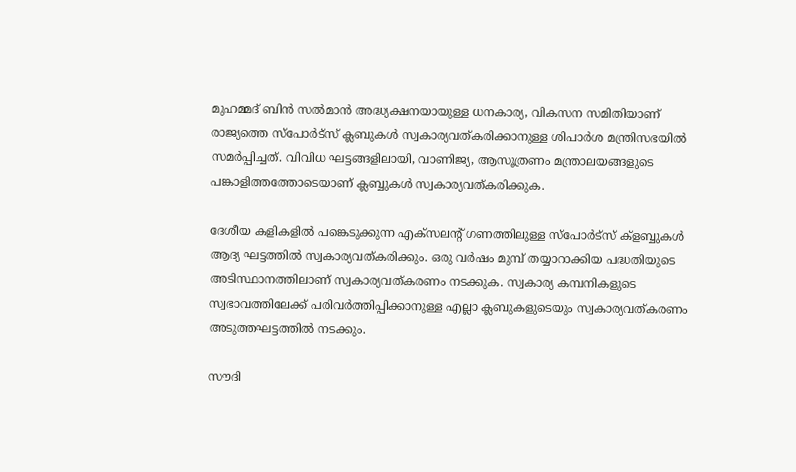മുഹമ്മദ് ബിന്‍ സല്‍മാന്‍ അദ്ധ്യക്ഷനയായുള്ള ധനകാര്യ, വികസന സമിതിയാണ് രാജ്യത്തെ സ്‌പോര്‍ട്‌സ് ക്ലബുകള്‍ സ്വകാര്യവത്കരിക്കാനുള്ള ശിപാര്‍ശ മന്ത്രിസഭയില്‍ സമര്‍പ്പിച്ചത്. വിവിധ ഘട്ടങ്ങളിലായി, വാണിജ്യ, ആസൂത്രണം മന്ത്രാലയങ്ങളുടെ പങ്കാളിത്തത്തോടെയാണ് ക്ലബ്ബുകള്‍ സ്വകാര്യവത്കരിക്കുക.

ദേശീയ കളികളില്‍ പങ്കെടുക്കുന്ന എക്‌സലന്റ് ഗണത്തിലുള്ള സ്‌പോര്‍ട്‌സ് ക്‌ളബ്ബുകള്‍ ആദ്യ ഘട്ടത്തില്‍ സ്വകാര്യവത്കരിക്കും. ഒരു വര്‍ഷം മുമ്പ് തയ്യാറാക്കിയ പദ്ധതിയുടെ അടിസ്ഥാനത്തിലാണ് സ്വകാര്യവത്കരണം നടക്കുക. സ്വകാര്യ കമ്പനികളുടെ സ്വഭാവത്തിലേക്ക് പരിവര്‍ത്തിപ്പിക്കാനുള്ള എല്ലാ ക്ലബുകളുടെയും സ്വകാര്യവത്കരണം അടുത്തഘട്ടത്തില്‍ നടക്കും.

സൗദി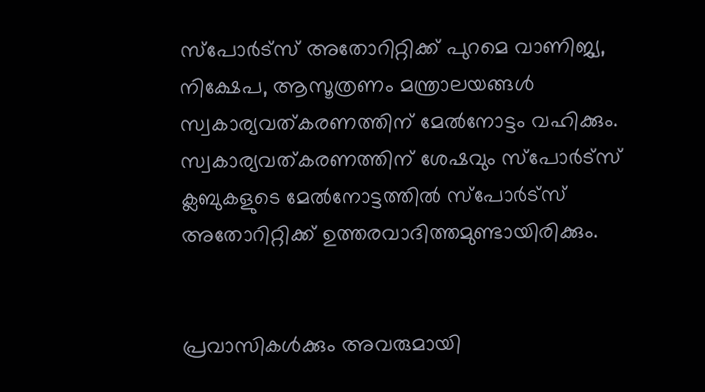സ്‌പോര്‍ട്‌സ് അതോറിറ്റിക്ക് പുറമെ വാണിജ്യ, നിക്ഷേപ, ആസൂത്രണം മന്ത്രാലയങ്ങള്‍ സ്വകാര്യവത്കരണത്തിന് മേല്‍നോട്ടം വഹിക്കും. സ്വകാര്യവത്കരണത്തിന് ശേഷവും സ്‌പോര്‍ട്‌സ് ക്ലബുകളുടെ മേല്‍നോട്ടത്തില്‍ സ്‌പോര്‍ട്‌സ് അതോറിറ്റിക്ക് ഉത്തരവാദിത്തമുണ്ടായിരിക്കും.


പ്രവാസികൾക്കും അവരുമായി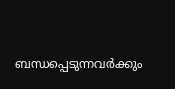ബന്ധപ്പെടുന്നവർക്കും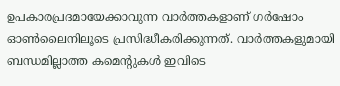ഉപകാരപ്രദമായേക്കാവുന്ന വാർത്തകളാണ് ഗർഷോം ഓൺലൈനിലൂടെ പ്രസിദ്ധീകരിക്കുന്നത്. വാർത്തകളുമായി ബന്ധമില്ലാത്ത കമെന്റുകൾ ഇവിടെ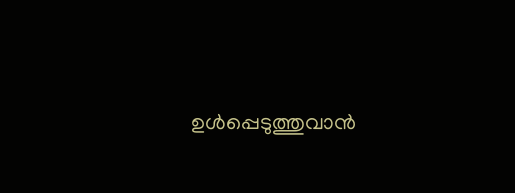ഉൾപ്പെടുത്തുവാൻ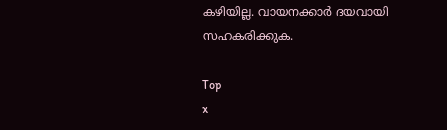കഴിയില്ല. വായനക്കാർ ദയവായി സഹകരിക്കുക.

Top
x